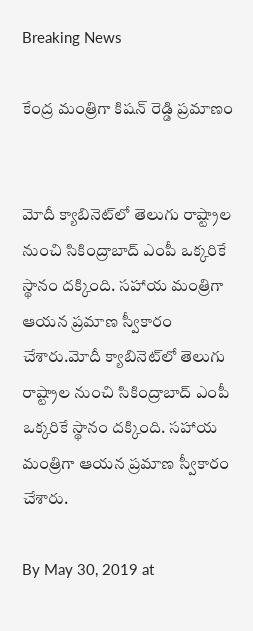Breaking News

కేంద్ర మంత్రిగా కిషన్ రెడ్డి ప్రమాణం


మోదీ క్యాబినెట్‌లో తెలుగు రాష్ట్రాల నుంచి సికింద్రాబాద్ ఎంపీ ఒక్కరికే స్థానం దక్కింది. సహాయ మంత్రిగా ఆయన ప్రమాణ స్వీకారం చేశారు.మోదీ క్యాబినెట్‌లో తెలుగు రాష్ట్రాల నుంచి సికింద్రాబాద్ ఎంపీ ఒక్కరికే స్థానం దక్కింది. సహాయ మంత్రిగా ఆయన ప్రమాణ స్వీకారం చేశారు.

By May 30, 2019 at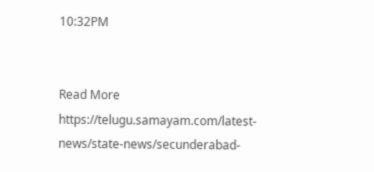10:32PM


Read More https://telugu.samayam.com/latest-news/state-news/secunderabad-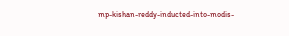mp-kishan-reddy-inducted-into-modis-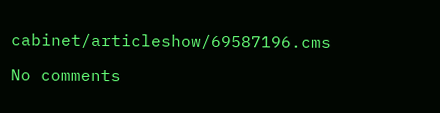cabinet/articleshow/69587196.cms

No comments